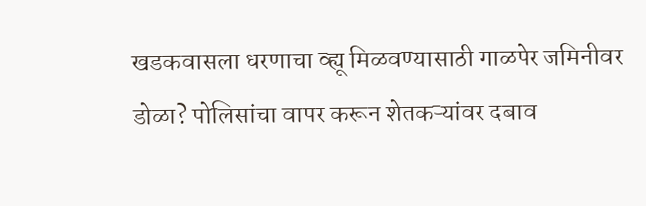खडकवासला धरणाचा व्ह्यू मिळवण्यासाठी गाळपेर जमिनीवर डोळा? पोलिसांचा वापर करून शेतकऱ्यांवर दबाव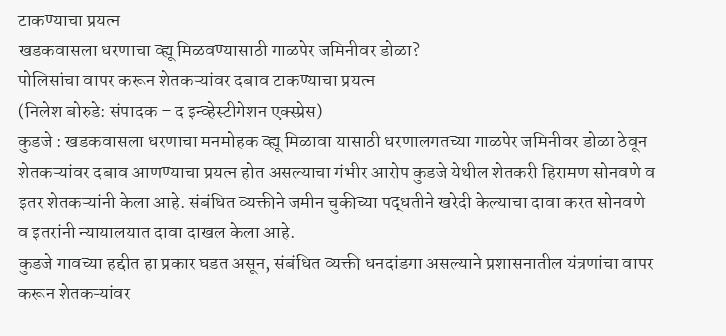टाकण्याचा प्रयत्न
खडकवासला धरणाचा व्ह्यू मिळवण्यासाठी गाळपेर जमिनीवर डोळा?
पोलिसांचा वापर करून शेतकऱ्यांवर दबाव टाकण्याचा प्रयत्न
(निलेश बोरुडे: संपादक – द इन्व्हेस्टीगेशन एक्स्प्रेस)
कुडजे : खडकवासला धरणाचा मनमोहक व्ह्यू मिळावा यासाठी धरणालगतच्या गाळपेर जमिनीवर डोळा ठेवून शेतकऱ्यांवर दबाव आणण्याचा प्रयत्न होत असल्याचा गंभीर आरोप कुडजे येथील शेतकरी हिरामण सोनवणे व इतर शेतकऱ्यांनी केला आहे. संबंधित व्यक्तीने जमीन चुकीच्या पद्धतीने खरेदी केल्याचा दावा करत सोनवणे व इतरांनी न्यायालयात दावा दाखल केला आहे.
कुडजे गावच्या हद्दीत हा प्रकार घडत असून, संबंधित व्यक्ती धनदांडगा असल्याने प्रशासनातील यंत्रणांचा वापर करून शेतकऱ्यांवर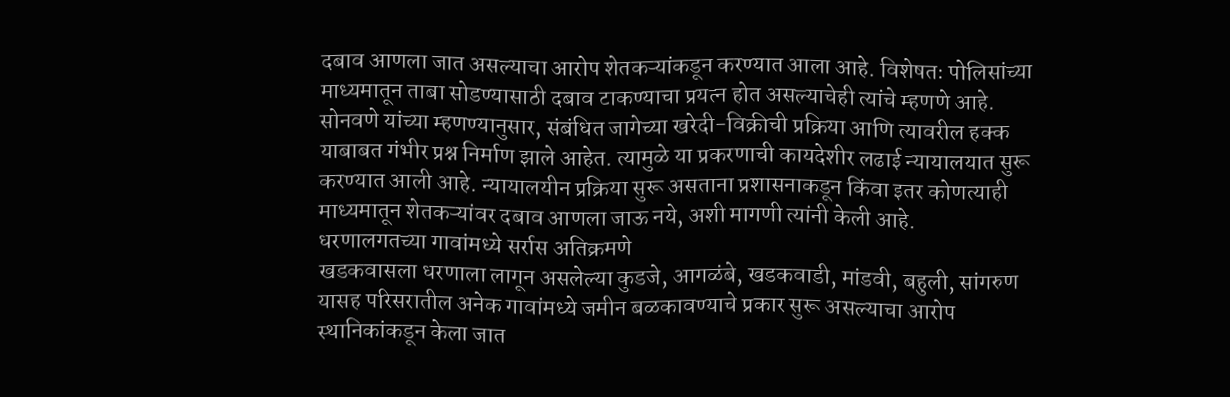दबाव आणला जात असल्याचा आरोप शेतकऱ्यांकडून करण्यात आला आहे. विशेषतः पोलिसांच्या माध्यमातून ताबा सोडण्यासाठी दबाव टाकण्याचा प्रयत्न होत असल्याचेही त्यांचे म्हणणे आहे.
सोनवणे यांच्या म्हणण्यानुसार, संबंधित जागेच्या खरेदी-विक्रीची प्रक्रिया आणि त्यावरील हक्क याबाबत गंभीर प्रश्न निर्माण झाले आहेत. त्यामुळे या प्रकरणाची कायदेशीर लढाई न्यायालयात सुरू करण्यात आली आहे. न्यायालयीन प्रक्रिया सुरू असताना प्रशासनाकडून किंवा इतर कोणत्याही माध्यमातून शेतकऱ्यांवर दबाव आणला जाऊ नये, अशी मागणी त्यांनी केली आहे.
धरणालगतच्या गावांमध्ये सर्रास अतिक्रमणे
खडकवासला धरणाला लागून असलेल्या कुडजे, आगळंबे, खडकवाडी, मांडवी, बहुली, सांगरुण यासह परिसरातील अनेक गावांमध्ये जमीन बळकावण्याचे प्रकार सुरू असल्याचा आरोप स्थानिकांकडून केला जात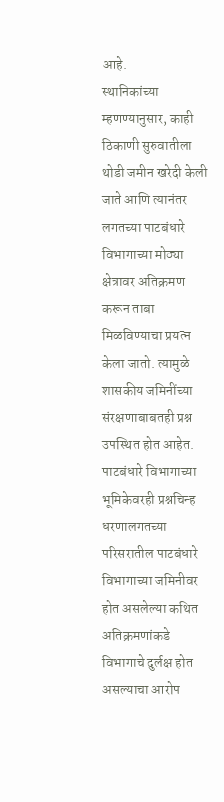आहे.
स्थानिकांच्या म्हणण्यानुसार, काही ठिकाणी सुरुवातीला थोडी जमीन खरेदी केली जाते आणि त्यानंतर लगतच्या पाटबंधारे विभागाच्या मोठ्या क्षेत्रावर अतिक्रमण करून ताबा मिळविण्याचा प्रयत्न केला जातो. त्यामुळे शासकीय जमिनींच्या संरक्षणाबाबतही प्रश्न उपस्थित होत आहेत.
पाटबंधारे विभागाच्या भूमिकेवरही प्रश्नचिन्ह
धरणालगतच्या परिसरातील पाटबंधारे विभागाच्या जमिनीवर होत असलेल्या कथित अतिक्रमणांकडे विभागाचे दुर्लक्ष होत असल्याचा आरोप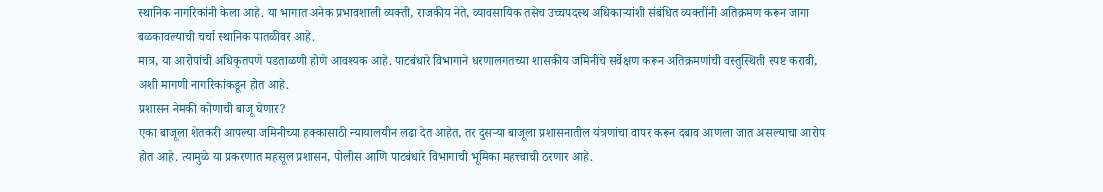स्थानिक नागरिकांनी केला आहे. या भागात अनेक प्रभावशाली व्यक्ती, राजकीय नेते, व्यावसायिक तसेच उच्चपदस्थ अधिकाऱ्यांशी संबंधित व्यक्तींनी अतिक्रमण करून जागा बळकावल्याची चर्चा स्थानिक पातळीवर आहे.
मात्र, या आरोपांची अधिकृतपणे पडताळणी होणे आवश्यक आहे. पाटबंधारे विभागाने धरणालगतच्या शासकीय जमिनींचे सर्वेक्षण करून अतिक्रमणांची वस्तुस्थिती स्पष्ट करावी, अशी मागणी नागरिकांकडून होत आहे.
प्रशासन नेमकी कोणाची बाजू घेणार?
एका बाजूला शेतकरी आपल्या जमिनीच्या हक्कासाठी न्यायालयीन लढा देत आहेत, तर दुसऱ्या बाजूला प्रशासनातील यंत्रणांचा वापर करून दबाव आणला जात असल्याचा आरोप होत आहे. त्यामुळे या प्रकरणात महसूल प्रशासन, पोलीस आणि पाटबंधारे विभागाची भूमिका महत्त्वाची ठरणार आहे.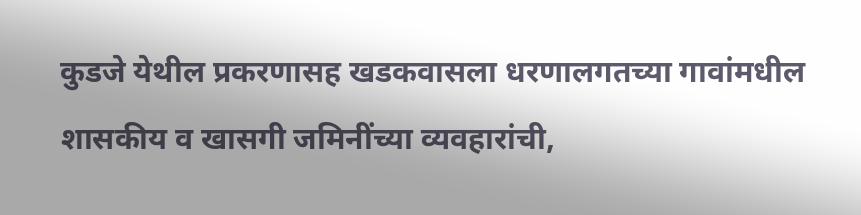कुडजे येथील प्रकरणासह खडकवासला धरणालगतच्या गावांमधील शासकीय व खासगी जमिनींच्या व्यवहारांची,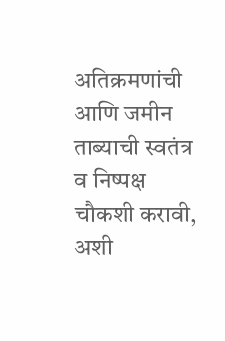अतिक्रमणांची आणि जमीन ताब्याची स्वतंत्र व निष्पक्ष चौकशी करावी, अशी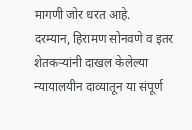मागणी जोर धरत आहे.
दरम्यान, हिरामण सोनवणे व इतर शेतकऱ्यांनी दाखल केलेल्या न्यायालयीन दाव्यातून या संपूर्ण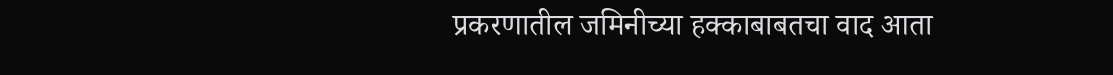प्रकरणातील जमिनीच्या हक्काबाबतचा वाद आता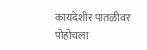कायदेशीर पातळीवर पोहोचला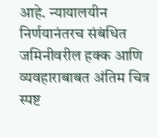आहे. न्यायालयीन निर्णयानंतरच संबंधित जमिनीवरील हक्क आणि व्यवहाराबाबत अंतिम चित्र स्पष्ट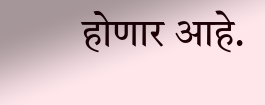होणार आहे.